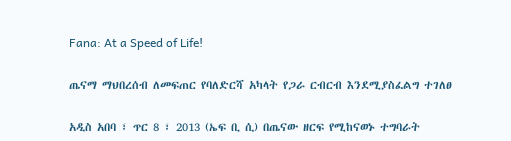Fana: At a Speed of Life!

ጤናማ ማህበረሰብ ለመፍጠር የባለድርሻ አካላት የጋራ ርብርብ እንደሚያስፈልግ ተገለፀ

አዲስ አበባ ፣ ጥር 8 ፣ 2013 (ኤፍ ቢ ሲ) በጤናው ዘርፍ የሚከናወኑ ተግባራት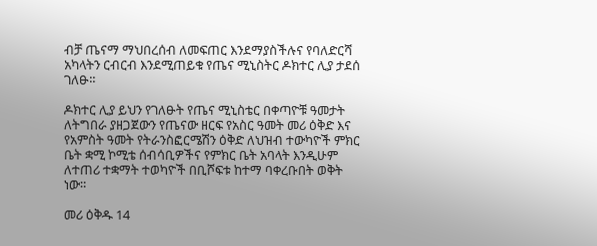ብቻ ጤናማ ማህበረሰብ ለመፍጠር እንደማያስችሉና የባለድርሻ አካላትን ርብርብ እንደሚጠይቁ የጤና ሚኒስትር ዶክተር ሊያ ታደሰ ገለፁ።

ዶክተር ሊያ ይህን የገለፁት የጤና ሚኒስቴር በቀጣዮቹ ዓመታት ለትግበራ ያዘጋጀውን የጤናው ዘርፍ የአስር ዓመት መሪ ዕቅድ እና የአምስት ዓመት የትራንስፎርሜሽን ዕቅድ ለህዝብ ተውካዮች ምክር ቤት ቋሚ ኮሚቴ ሰብሳቢዎችና የምክር ቤት አባላት እንዲሁም ለተጠሪ ተቋማት ተወካዮች በቢሾፍቱ ከተማ ባቀረቡበት ወቅት ነው።

መሪ ዕቅዱ 14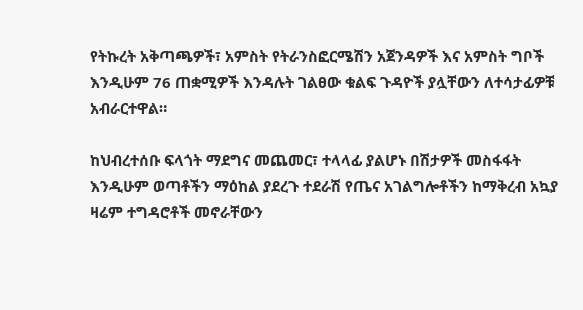የትኩረት አቅጣጫዎች፣ አምስት የትራንስፎርሜሽን አጀንዳዎች እና አምስት ግቦች እንዲሁም 76 ጠቋሚዎች እንዳሉት ገልፀው ቁልፍ ጉዳዮች ያሏቸውን ለተሳታፊዎቹ አብራርተዋል።

ከህብረተሰቡ ፍላጎት ማደግና መጨመር፣ ተላላፊ ያልሆኑ በሽታዎች መስፋፋት እንዲሁም ወጣቶችን ማዕከል ያደረጉ ተደራሽ የጤና አገልግሎቶችን ከማቅረብ አኳያ ዛሬም ተግዳሮቶች መኖራቸውን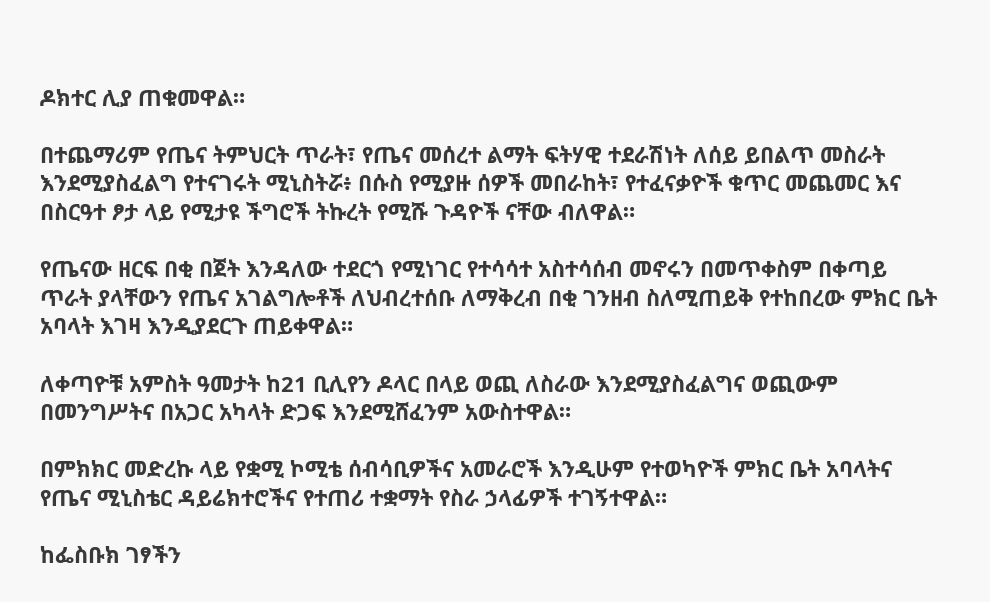ዶክተር ሊያ ጠቁመዋል።

በተጨማሪም የጤና ትምህርት ጥራት፣ የጤና መሰረተ ልማት ፍትሃዊ ተደራሽነት ለሰይ ይበልጥ መስራት እንደሚያስፈልግ የተናገሩት ሚኒስትሯ፥ በሱስ የሚያዙ ሰዎች መበራከት፣ የተፈናቃዮች ቁጥር መጨመር እና በስርዓተ ፆታ ላይ የሚታዩ ችግሮች ትኩረት የሚሹ ጉዳዮች ናቸው ብለዋል።

የጤናው ዘርፍ በቂ በጀት እንዳለው ተደርጎ የሚነገር የተሳሳተ አስተሳሰብ መኖሩን በመጥቀስም በቀጣይ ጥራት ያላቸውን የጤና አገልግሎቶች ለህብረተሰቡ ለማቅረብ በቂ ገንዘብ ስለሚጠይቅ የተከበረው ምክር ቤት አባላት እገዛ እንዲያደርጉ ጠይቀዋል።

ለቀጣዮቹ አምስት ዓመታት ከ21 ቢሊየን ዶላር በላይ ወጪ ለስራው እንደሚያስፈልግና ወጪውም በመንግሥትና በአጋር አካላት ድጋፍ እንደሚሸፈንም አውስተዋል።

በምክክር መድረኩ ላይ የቋሚ ኮሚቴ ሰብሳቢዎችና አመራሮች እንዲሁም የተወካዮች ምክር ቤት አባላትና የጤና ሚኒስቴር ዳይሬክተሮችና የተጠሪ ተቋማት የስራ ኃላፊዎች ተገኝተዋል።

ከፌስቡክ ገፃችን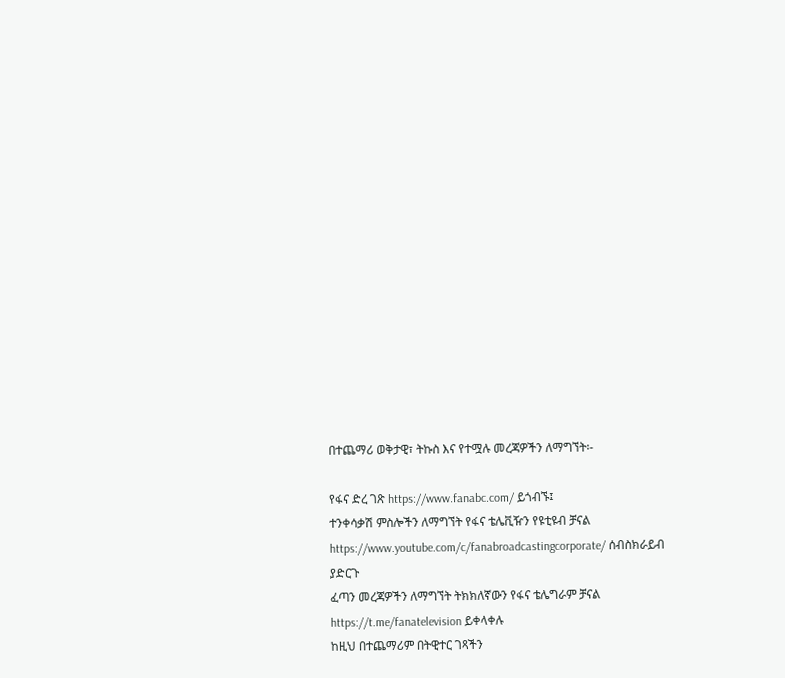በተጨማሪ ወቅታዊ፣ ትኩስ እና የተሟሉ መረጃዎችን ለማግኘት፡-

የፋና ድረ ገጽ https://www.fanabc.com/ ይጎብኙ፤
ተንቀሳቃሽ ምስሎችን ለማግኘት የፋና ቴሌቪዥን የዩቲዩብ ቻናል https://www.youtube.com/c/fanabroadcastingcorporate/ ሰብስክራይብ ያድርጉ
ፈጣን መረጃዎችን ለማግኘት ትክክለኛውን የፋና ቴሌግራም ቻናል https://t.me/fanatelevision ይቀላቀሉ
ከዚህ በተጨማሪም በትዊተር ገጻችን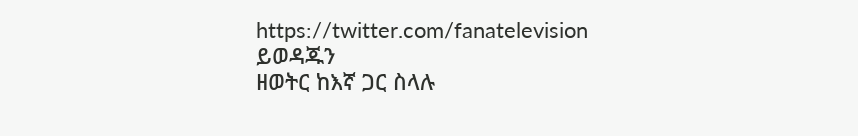https://twitter.com/fanatelevision ይወዳጁን
ዘወትር ከእኛ ጋር ስላሉ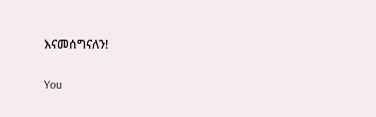እናመሰግናለን!

You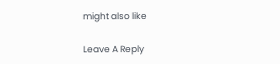might also like

Leave A Reply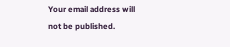Your email address will not be published.